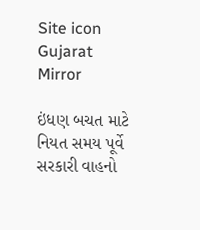Site icon Gujarat Mirror

ઇંધણ બચત માટે નિયત સમય પૂર્વે સરકારી વાહનો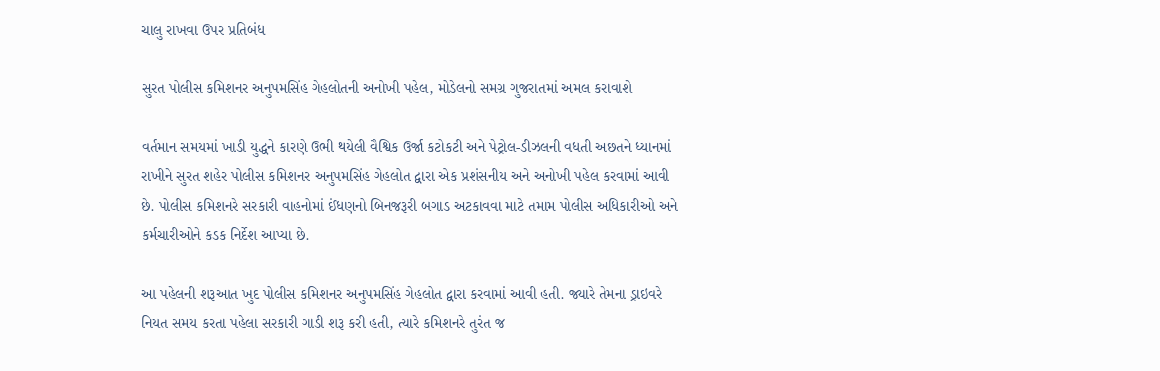ચાલુ રાખવા ઉપર પ્રતિબંધ

સુરત પોલીસ કમિશનર અનુપમસિંહ ગેહલોતની અનોખી પહેલ, મોડેલનો સમગ્ર ગુજરાતમાં અમલ કરાવાશે

વર્તમાન સમયમાં ખાડી યુદ્ધને કારણે ઉભી થયેલી વૈશ્વિક ઉર્જા કટોકટી અને પેટ્રોલ-ડીઝલની વધતી અછતને ધ્યાનમાં રાખીને સુરત શહેર પોલીસ કમિશનર અનુપમસિંહ ગેહલોત દ્વારા એક પ્રશંસનીય અને અનોખી પહેલ કરવામાં આવી છે. પોલીસ કમિશનરે સરકારી વાહનોમાં ઈંધણનો બિનજરૂરી બગાડ અટકાવવા માટે તમામ પોલીસ અધિકારીઓ અને કર્મચારીઓને કડક નિર્દેશ આપ્યા છે.

આ પહેલની શરૂઆત ખુદ પોલીસ કમિશનર અનુપમસિંહ ગેહલોત દ્વારા કરવામાં આવી હતી. જ્યારે તેમના ડ્રાઇવરે નિયત સમય કરતા પહેલા સરકારી ગાડી શરૂ કરી હતી, ત્યારે કમિશનરે તુરંત જ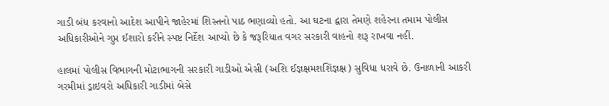ગાડી બંધ કરવાનો આદેશ આપીને જાહેરમાં શિસ્તનો પાઠ ભણાવ્યો હતો. આ ઘટના દ્વારા તેમણે શહેરના તમામ પોલીસ અધિકારીઓને ગુપ્ત ઈશારો કરીને સ્પષ્ટ નિર્દેશ આપ્યો છે કે જરૂરિયાત વગર સરકારી વાહનો શરૂ રાખવા નહીં.

હાલમાં પોલીસ વિભાગની મોટાભાગની સરકારી ગાડીઓ એસી (અશિ ઈજ્ઞક્ષમશશિંજ્ઞક્ષ) સુવિધા ધરાવે છે. ઉનાળાની આકરી ગરમીમાં ડ્રાઇવરો અધિકારી ગાડીમાં બેસે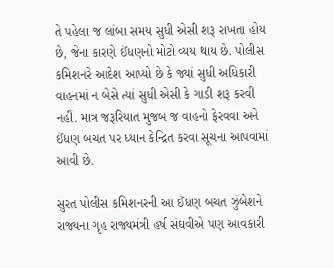તે પહેલા જ લાંબા સમય સુધી એસી શરૂ રાખતા હોય છે, જેના કારણે ઈંધણનો મોટો વ્યય થાય છે. પોલીસ કમિશનરે આદેશ આપ્યો છે કે જ્યાં સુધી અધિકારી વાહનમાં ન બેસે ત્યાં સુધી એસી કે ગાડી શરૂ કરવી નહીં. માત્ર જરૂરિયાત મુજબ જ વાહનો ફેરવવા અને ઈંધણ બચત પર ધ્યાન કેન્દ્રિત કરવા સૂચના આપવામાં આવી છે.

સુરત પોલીસ કમિશનરની આ ઈંધણ બચત ઝુંબેશને રાજ્યના ગૃહ રાજ્યમંત્રી હર્ષ સંઘવીએ પણ આવકારી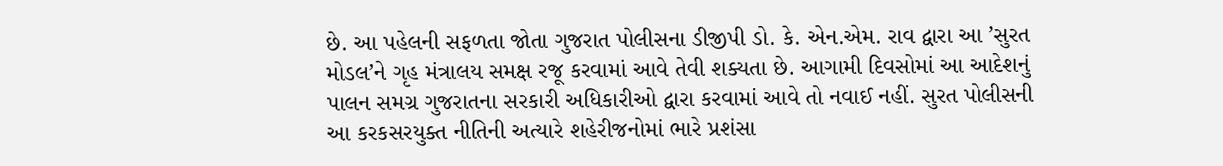છે. આ પહેલની સફળતા જોતા ગુજરાત પોલીસના ડીજીપી ડો. કે. એન.એમ. રાવ દ્વારા આ ’સુરત મોડલ’ને ગૃહ મંત્રાલય સમક્ષ રજૂ કરવામાં આવે તેવી શક્યતા છે. આગામી દિવસોમાં આ આદેશનું પાલન સમગ્ર ગુજરાતના સરકારી અધિકારીઓ દ્વારા કરવામાં આવે તો નવાઈ નહીં. સુરત પોલીસની આ કરકસરયુક્ત નીતિની અત્યારે શહેરીજનોમાં ભારે પ્રશંસા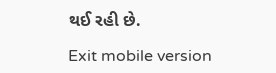થઈ રહી છે.

Exit mobile version